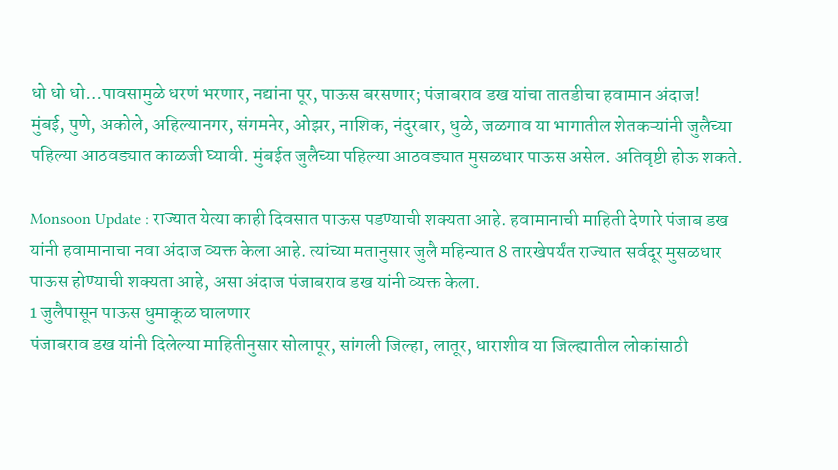धो धो धो…पावसामुळे धरणं भरणार, नद्यांना पूर, पाऊस बरसणार; पंजाबराव डख यांचा तातडीचा हवामान अंदाज!
मुंबई, पुणे, अकोले, अहिल्यानगर, संगमनेर, ओझर, नाशिक, नंदुरबार, धुळे, जळगाव या भागातील शेतकऱ्यांनी जुलैच्या पहिल्या आठवड्यात काळजी घ्यावी. मुंबईत जुलैच्या पहिल्या आठवड्यात मुसळधार पाऊस असेल. अतिवृष्टी होऊ शकते.

Monsoon Update : राज्यात येत्या काही दिवसात पाऊस पडण्याची शक्यता आहे. हवामानाची माहिती देणारे पंजाब डख यांनी हवामानाचा नवा अंदाज व्यक्त केला आहे. त्यांच्या मतानुसार जुलै महिन्यात 8 तारखेपर्यंत राज्यात सर्वदूर मुसळधार पाऊस होण्याची शक्यता आहे, असा अंदाज पंजाबराव डख यांनी व्यक्त केला.
1 जुलैपासून पाऊस धुमाकूळ घालणार
पंजाबराव डख यांनी दिलेल्या माहितीनुसार सोलापूर, सांगली जिल्हा, लातूर, धाराशीव या जिल्ह्यातील लोकांसाठी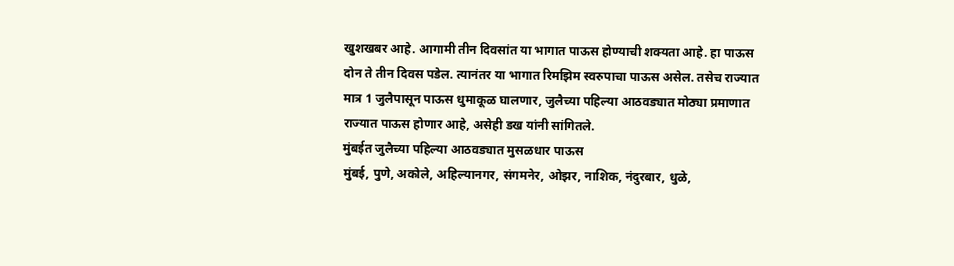खुशखबर आहे. आगामी तीन दिवसांत या भागात पाऊस होण्याची शक्यता आहे. हा पाऊस दोन ते तीन दिवस पडेल. त्यानंतर या भागात रिमझिम स्वरुपाचा पाऊस असेल. तसेच राज्यात मात्र 1 जुलैपासून पाऊस धुमाकूळ घालणार, जुलैच्या पहिल्या आठवड्यात मोठ्या प्रमाणात राज्यात पाऊस होणार आहे, असेही डख यांनी सांगितले.
मुंबईत जुलैच्या पहिल्या आठवड्यात मुसळधार पाऊस
मुंबई, पुणे, अकोले, अहिल्यानगर, संगमनेर, ओझर, नाशिक, नंदुरबार, धुळे,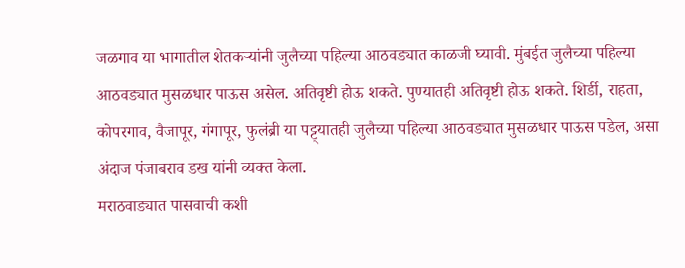जळगाव या भागातील शेतकऱ्यांनी जुलैच्या पहिल्या आठवड्यात काळजी घ्यावी. मुंबईत जुलैच्या पहिल्या आठवड्यात मुसळधार पाऊस असेल. अतिवृष्टी होऊ शकते. पुण्यातही अतिवृष्टी होऊ शकते. शिर्डी, राहता, कोपरगाव, वैजापूर, गंगापूर, फुलंब्री या पट्ट्यातही जुलैच्या पहिल्या आठवड्यात मुसळधार पाऊस पडेल, असा अंदाज पंजाबराव डख यांनी व्यक्त केला.
मराठवाड्यात पासवाची कशी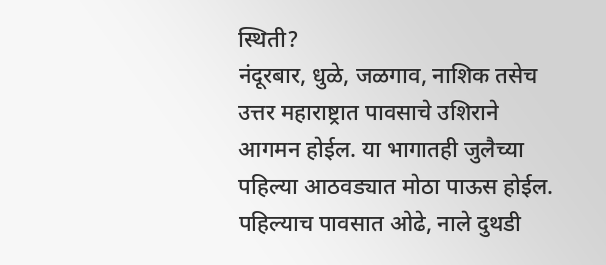स्थिती?
नंदूरबार, धुळे, जळगाव, नाशिक तसेच उत्तर महाराष्ट्रात पावसाचे उशिराने आगमन होईल. या भागातही जुलैच्या पहिल्या आठवड्यात मोठा पाऊस होईल. पहिल्याच पावसात ओढे, नाले दुथडी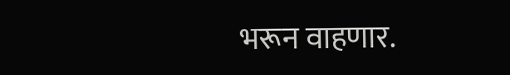भरून वाहणार.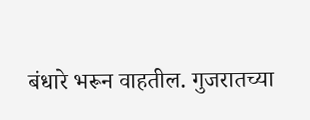बंधारे भरून वाहतील. गुजरातच्या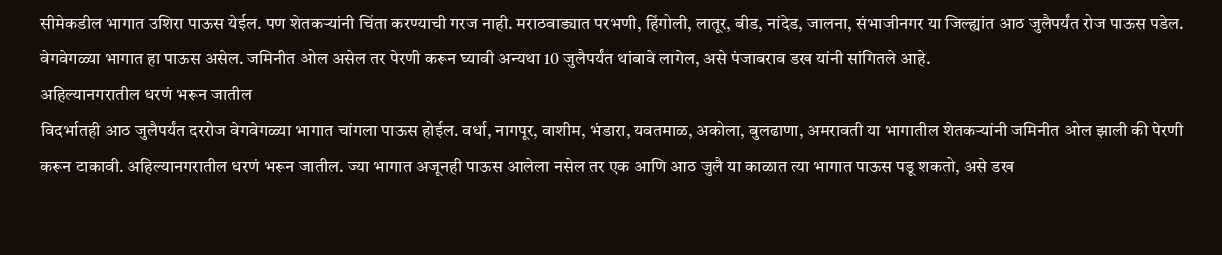सीमेकडील भागात उशिरा पाऊस येईल. पण शेतकऱ्यांनी चिंता करण्याची गरज नाही. मराठवाड्यात परभणी, हिंगोली, लातूर, बीड, नांदेड, जालना, संभाजीनगर या जिल्ह्यांत आठ जुलैपर्यंत रोज पाऊस पडेल. वेगवेगळ्या भागात हा पाऊस असेल. जमिनीत ओल असेल तर पेरणी करून घ्यावी अन्यथा 10 जुलैपर्यंत थांबावे लागेल, असे पंजाबराव डख यांनी सांगितले आहे.
अहिल्यानगरातील धरणं भरून जातील
विदर्भातही आठ जुलैपर्यंत दररोज वेगवेगळ्या भागात चांगला पाऊस होईल. वर्धा, नागपूर, वाशीम, भंडारा, यवतमाळ, अकोला, बुलढाणा, अमरावती या भागातील शेतकऱ्यांनी जमिनीत ओल झाली की पेरणी करून टाकावी. अहिल्यानगरातील धरणं भरून जातील. ज्या भागात अजूनही पाऊस आलेला नसेल तर एक आणि आठ जुलै या काळात त्या भागात पाऊस पडू शकतो, असे डख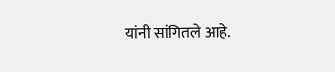यांनी सांगितले आहे.